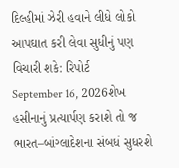દિલ્હીમાં ઝેરી હવાને લીધે લોકો આપઘાત કરી લેવા સુધીનું પણ વિચારી શકે: રિપોર્ટ
September 16, 2026શેખ હસીનાનું પ્રત્યાર્પણ કરાશે તો જ ભારત–બાંગ્લાદેશના સંબધં સુધરશે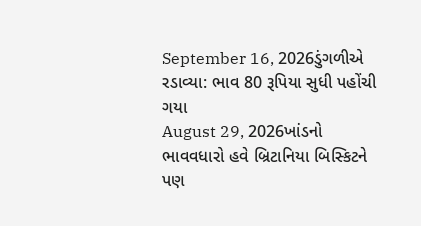September 16, 2026ડુંગળીએ રડાવ્યા: ભાવ 80 રૂપિયા સુધી પહોંચી ગયા
August 29, 2026ખાંડનો ભાવવધારો હવે બ્રિટાનિયા બિસ્કિટને પણ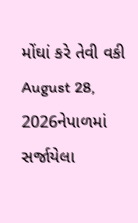મોંઘાં કરે તેવી વકી
August 28, 2026નેપાળમાં સર્જાયેલા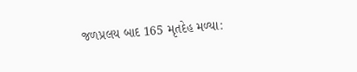જળપ્રલય બાદ 165 મૃતદેહ મળ્યા: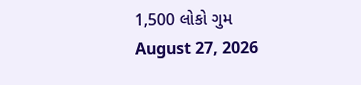1,500 લોકો ગુમ
August 27, 2026